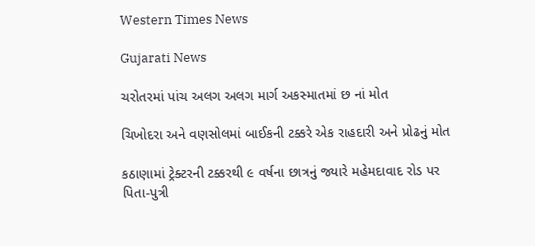Western Times News

Gujarati News

ચરોતરમાં પાંચ અલગ અલગ માર્ગ અકસ્માતમાં છ નાં મોત

ચિખોદરા અને વણસોલમાં બાઈકની ટક્કરે એક રાહદારી અને પ્રોઢનું મોત

કઠાણામાં ટ્રેક્ટરની ટક્કરથી ૯ વર્ષના છાત્રનું જ્યારે મહેમદાવાદ રોડ પર પિતા-પુત્રી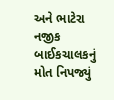અને ભાટેરા નજીક બાઈકચાલકનું મોત નિપજ્યું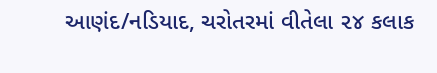આણંદ/નડિયાદ, ચરોતરમાં વીતેલા ૨૪ કલાક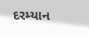દરમ્યાન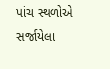પાંચ સ્થળોએ સર્જાયેલા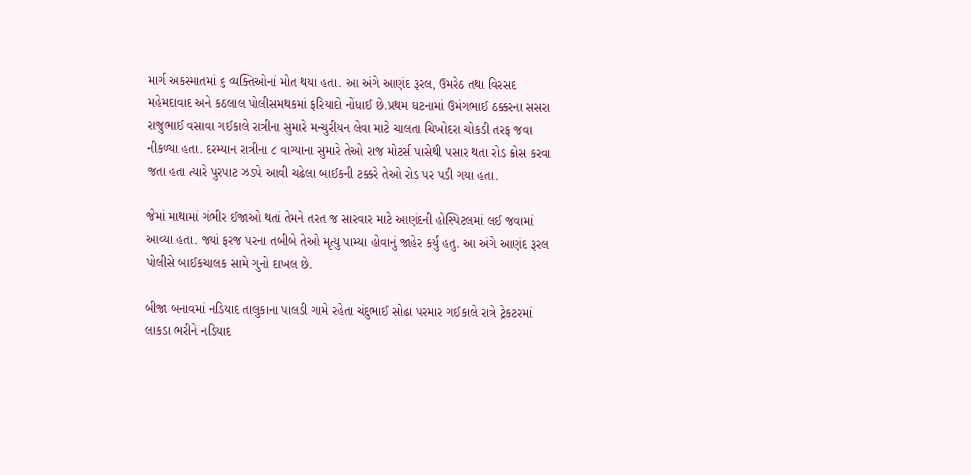માર્ગ અકસ્માતમાં ૬ વ્યક્તિઓનાં મોત થયા હતા. આ અંગે આણંદ રૂરલ, ઉમરેઠ તથા વિરસદ મહેમદાવાદ અને કઠલાલ પોલીસમથકમાં ફરિયાદો નોંધાઈ છે.પ્રથમ ઘટનામાં ઉમંગભાઈ ઠક્કરના સસરા રાજુભાઈ વસાવા ગઈકાલે રાત્રીના સુમારે મન્ચુરીયન લેવા માટે ચાલતા ચિખોદરા ચોકડી તરફ જવા નીકળ્યા હતા. દરમ્યાન રાત્રીના ૮ વાગ્યાના સુમારે તેઓ રાજ મોટર્સ પાસેથી પસાર થતા રોડ ક્રોસ કરવા જતા હતા ત્યારે પુરપાટ ઝડપે આવી ચઢેલા બાઈકની ટક્કરે તેઓ રોડ પર પડી ગયા હતા.

જેમાં માથામાં ગંભીર ઈજાઓ થતાં તેમને તરત જ સારવાર માટે આણંદની હોસ્પિટલમાં લઈ જવામાં આવ્યા હતા. જ્યાં ફરજ પરના તબીબે તેઓ મૃત્યુ પામ્યા હોવાનું જાહેર કર્યું હતુ. આ અંગે આણંદ રૂરલ પોલીસે બાઈકચાલક સામે ગુનો દાખલ છે.

બીજા બનાવમાં નડિયાદ તાલુકાના પાલડી ગામે રહેતા ચંદુભાઈ સોઢા પરમાર ગઈકાલે રાત્રે ટ્રેકટરમાં લાકડા ભરીને નડિયાદ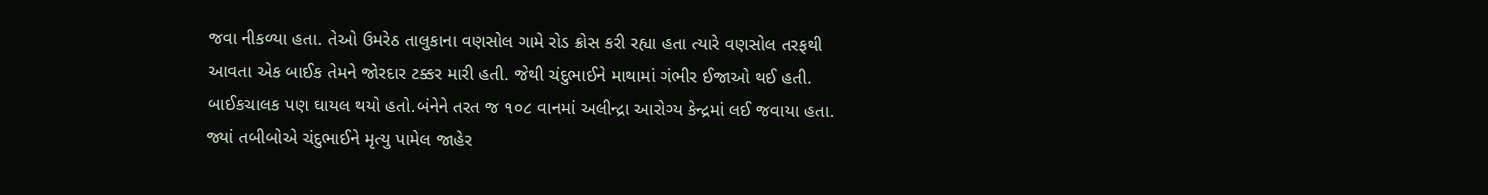જવા નીકળ્યા હતા. તેઓ ઉમરેઠ તાલુકાના વણસોલ ગામે રોડ ક્રોસ કરી રહ્યા હતા ત્યારે વણસોલ તરફથી આવતા એક બાઈક તેમને જોરદાર ટક્કર મારી હતી. જેથી ચંદુભાઈને માથામાં ગંભીર ઈજાઓ થઈ હતી. બાઈકચાલક પણ ઘાયલ થયો હતો.બંનેને તરત જ ૧૦૮ વાનમાં અલીન્દ્રા આરોગ્ય કેન્દ્રમાં લઈ જવાયા હતા. જ્યાં તબીબોએ ચંદુભાઈને મૃત્યુ પામેલ જાહેર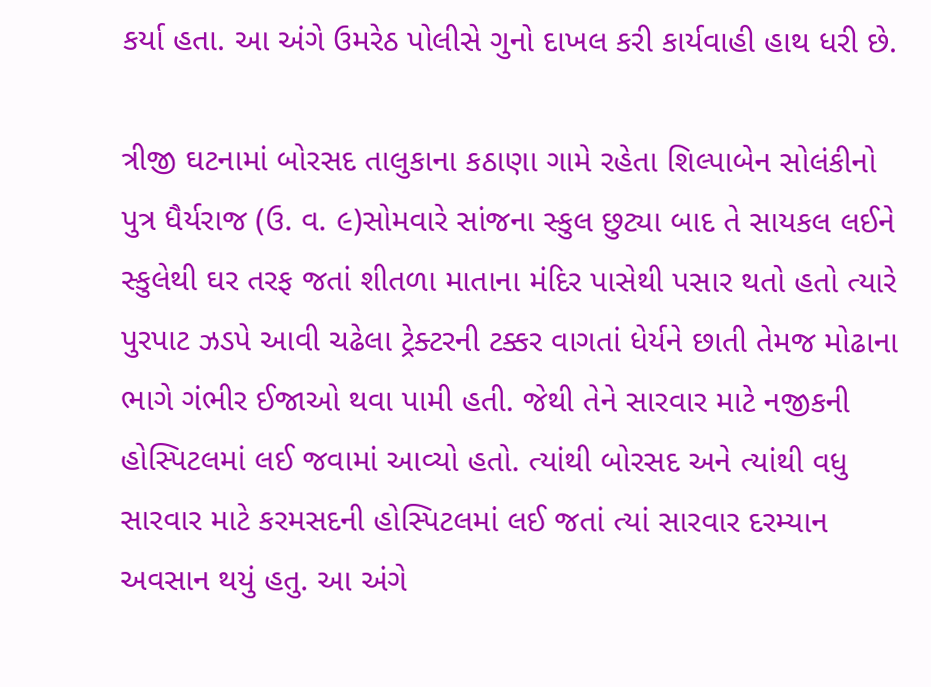કર્યા હતા. આ અંગે ઉમરેઠ પોલીસે ગુનો દાખલ કરી કાર્યવાહી હાથ ધરી છે.

ત્રીજી ઘટનામાં બોરસદ તાલુકાના કઠાણા ગામે રહેતા શિલ્પાબેન સોલંકીનો પુત્ર ધૈર્યરાજ (ઉ. વ. ૯)સોમવારે સાંજના સ્કુલ છુટ્યા બાદ તે સાયકલ લઈને સ્કુલેથી ઘર તરફ જતાં શીતળા માતાના મંદિર પાસેથી પસાર થતો હતો ત્યારે પુરપાટ ઝડપે આવી ચઢેલા ટ્રેક્ટરની ટક્કર વાગતાં ધેર્યને છાતી તેમજ મોઢાના ભાગે ગંભીર ઈજાઓ થવા પામી હતી. જેથી તેને સારવાર માટે નજીકની હોસ્પિટલમાં લઈ જવામાં આવ્યો હતો. ત્યાંથી બોરસદ અને ત્યાંથી વધુ સારવાર માટે કરમસદની હોસ્પિટલમાં લઈ જતાં ત્યાં સારવાર દરમ્યાન અવસાન થયું હતુ. આ અંગે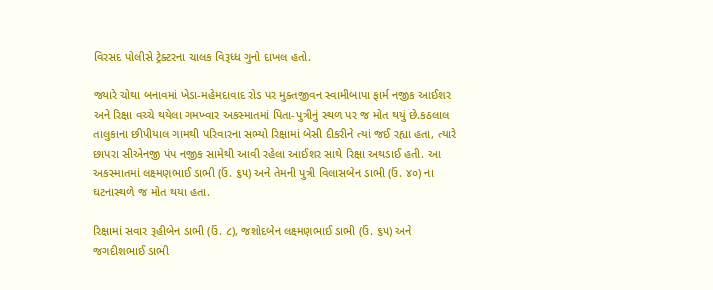વિરસદ પોલીસે ટ્રેક્ટરના ચાલક વિરૂધ્ધ ગુનો દાખલ હતો.

જ્યારે ચોથા બનાવમાં ખેડા-મહેમદાવાદ રોડ પર મુક્તજીવન સ્વામીબાપા ફાર્મ નજીક આઈશર અને રિક્ષા વચ્ચે થયેલા ગમખ્વાર અકસ્માતમાં પિતા-પુત્રીનું સ્થળ પર જ મોત થયું છે.કઠલાલ તાલુકાના છીપીયાલ ગામથી પરિવારના સભ્યો રિક્ષામાં બેસી દીકરીને ત્યાં જઈ રહ્યા હતા, ત્યારે છાપરા સીએનજી પંપ નજીક સામેથી આવી રહેલા આઈશર સાથે રિક્ષા અથડાઈ હતી. આ અકસ્માતમાં લક્ષ્મણભાઈ ડાભી (ઉં. ૬૫) અને તેમની પુત્રી વિલાસબેન ડાભી (ઉં. ૪૦) ના ઘટનાસ્થળે જ મોત થયા હતા.

રિક્ષામાં સવાર રૂહીબેન ડાભી (ઉં. ૮), જશોદબેન લક્ષ્મણભાઈ ડાભી (ઉં. ૬૫) અને જગદીશભાઈ ડાભી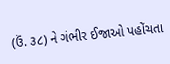(ઉં. ૩૮) ને ગંભીર ઈજાઓ પહોંચતા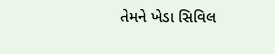તેમને ખેડા સિવિલ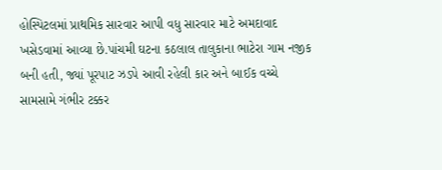હોસ્પિટલમાં પ્રાથમિક સારવાર આપી વધુ સારવાર માટે અમદાવાદ ખસેડવામાં આવ્યા છે.પાંચમી ઘટના કઠલાલ તાલુકાના ભાટેરા ગામ નજીક બની હતી, જ્યાં પૂરપાટ ઝડપે આવી રહેલી કાર અને બાઈક વચ્ચે સામસામે ગંભીર ટક્કર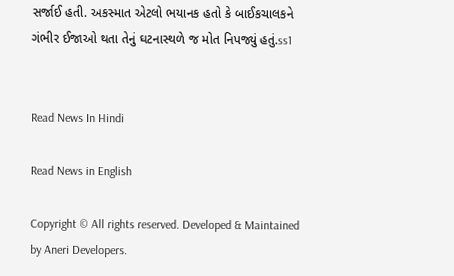સર્જાઈ હતી. અકસ્માત એટલો ભયાનક હતો કે બાઈકચાલકને ગંભીર ઈજાઓ થતા તેનું ઘટનાસ્થળે જ મોત નિપજ્યું હતું.ss1


Read News In Hindi

Read News in English

Copyright © All rights reserved. Developed & Maintained by Aneri Developers.